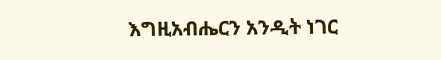እግዚአብሔርን አንዲት ነገር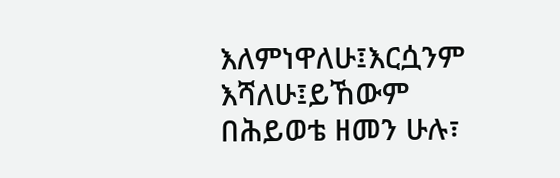እለምነዋለሁ፤እርሷንም እሻለሁ፤ይኸውም በሕይወቴ ዘመን ሁሉ፣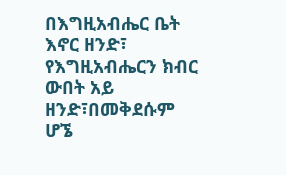በእግዚአብሔር ቤት እኖር ዘንድ፣ የእግዚአብሔርን ክብር ውበት አይ ዘንድ፣በመቅደሱም ሆኜ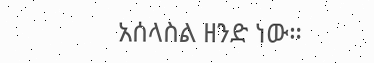አሰላስል ዘንድ ነው።